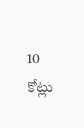10 కోట్లు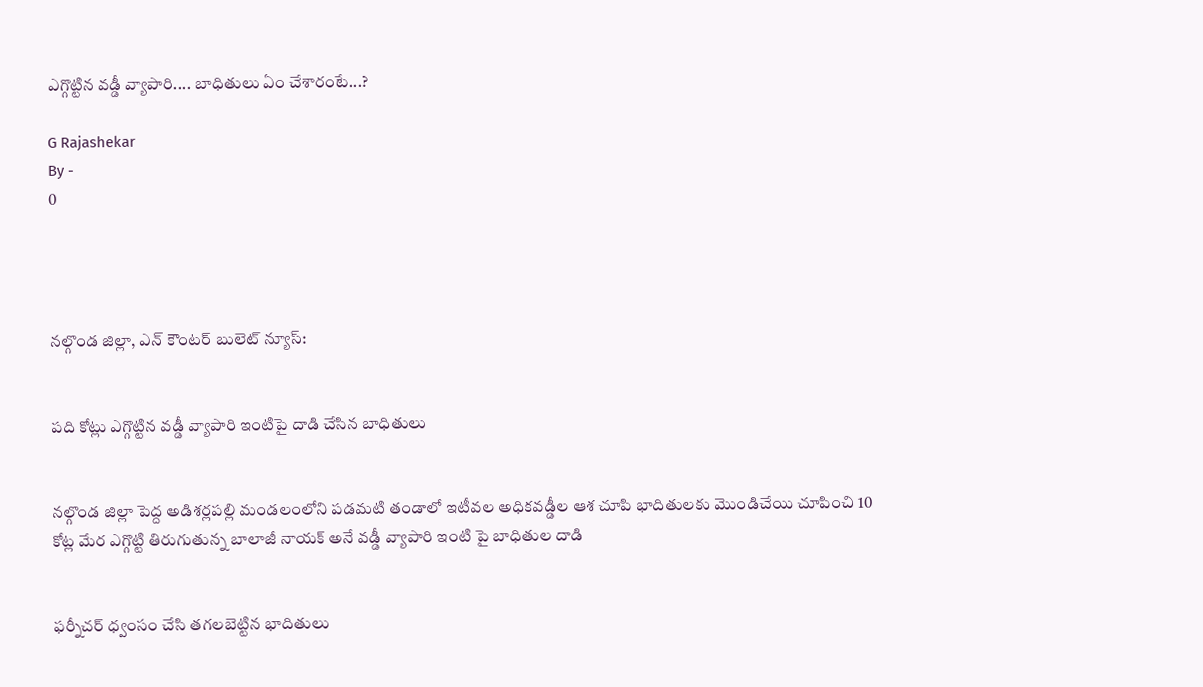ఎగ్గొట్టిన వడ్డీ వ్యాపారి.... బాధితులు ఏం చేశారంటే...?

G Rajashekar
By -
0




నల్గొండ జిల్లా, ఎన్ కౌంటర్ బులెట్ న్యూస్:


పది కోట్లు ఎగ్గొట్టిన వడ్డీ వ్యాపారి ఇంటిపై దాడి చేసిన బాధితులు


నల్గొండ జిల్లా పెద్ద అడిశర్లపల్లి మండలంలోని పడమటి తండాలో ఇటీవల అధికవడ్డీల ఆశ చూపి భాదితులకు మొండిచేయి చూపించి 10 కోట్ల మేర ఎగ్గొట్టి తిరుగుతున్న బాలాజీ నాయక్ అనే వడ్డీ వ్యాపారి ఇంటి పై బాధితుల దాడి


ఫర్నీచర్ ధ్వంసం చేసి తగలబెట్టిన భాదితులు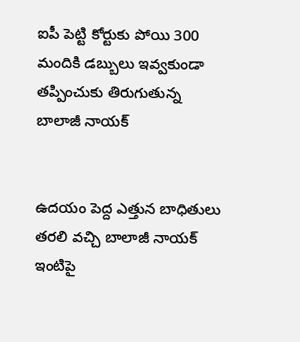ఐపీ పెట్టి కోర్టుకు పోయి 300 మందికి డబ్బులు ఇవ్వకుండా తప్పించుకు తిరుగుతున్న బాలాజీ నాయక్


ఉదయం పెద్ద ఎత్తున బాధితులు తరలి వచ్చి బాలాజీ నాయక్ ఇంటిపై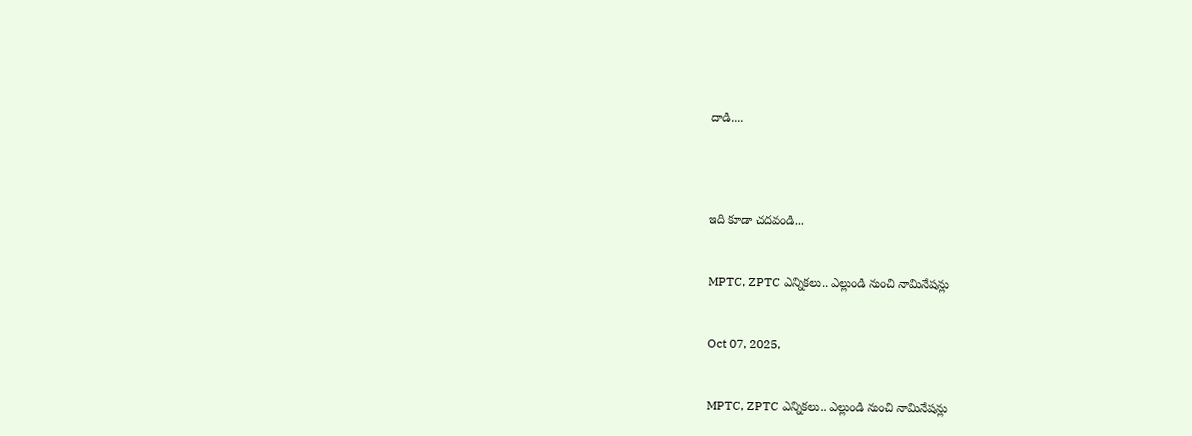దాడి....




ఇది కూడా చదవండి...


MPTC, ZPTC ఎన్నికలు.. ఎల్లుండి నుంచి నామినేషన్లు


Oct 07, 2025,


MPTC, ZPTC ఎన్నికలు.. ఎల్లుండి నుంచి నామినేషన్లు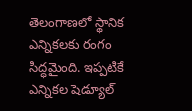తెలంగాణలో స్థానిక ఎన్నికలకు రంగం సిద్ధమైంది. ఇప్పటికే ఎన్నికల షెడ్యూల్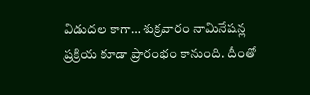విడుదల కాగా… శుక్రవారం నామినేషన్ల ప్రక్రియ కూడా ప్రారంభం కానుంది. దీంతో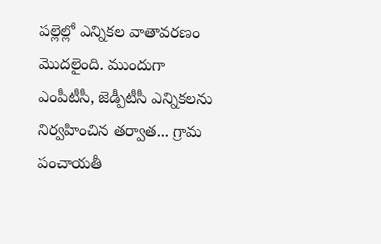పల్లెల్లో ఎన్నికల వాతావరణం మొదలైంది. ముందుగా ఎంపీటీసీ, జెడ్పీటీసీ ఎన్నికలను నిర్వహించిన తర్వాత... గ్రామ పంచాయతీ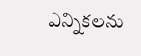ఎన్నికలను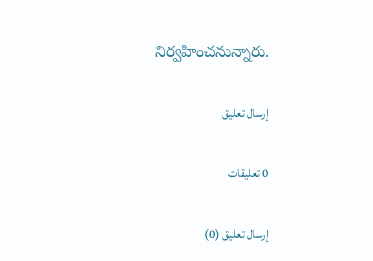నిర్వహించనున్నారు.

إرسال تعليق

0 تعليقات

إرسال تعليق (0)